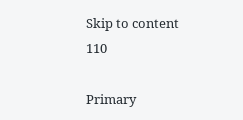Skip to content
110

Primary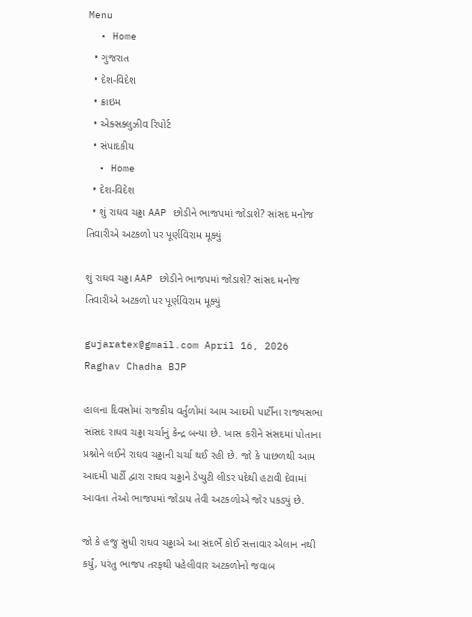Menu
  • Home
  • ગુજરાત
  • દેશ-વિદેશ
  • ક્રાઇમ
  • એક્સક્લુઝીવ રિપોર્ટ
  • સંપાદકીય
  • Home
  • દેશ-વિદેશ
  • શું રાઘવ ચઢ્ઢા AAP છોડીને ભાજપમાં જોડાશે? સાંસદ મનોજ તિવારીએ અટકળો પર પૂર્ણવિરામ મૂક્યું

શું રાઘવ ચઢ્ઢા AAP છોડીને ભાજપમાં જોડાશે? સાંસદ મનોજ તિવારીએ અટકળો પર પૂર્ણવિરામ મૂક્યું

gujaratex@gmail.com April 16, 2026
Raghav Chadha BJP

હાલના દિવસોમાં રાજકીય વર્તુળોમાં આમ આદમી પાર્ટીના રાજ્યસભા સાંસદ રાઘવ ચઢ્ઢા ચર્ચાનું કેન્દ્ર બન્યા છે. ખાસ કરીને સંસદમાં પોતાના પ્રશ્નોને લઈને રાઘવ ચઢ્ઢાની ચર્ચા થઈ રહી છે. જો કે પાછળથી આમ આદમી પાર્ટી દ્વારા રાઘવ ચઢ્ઢાને ડેપ્યુટી લીડર પદેથી હટાવી દેવામાં આવતા તેઓ ભાજપમાં જોડાય તેવી અટકળોએ જોર પકડ્યું છે.

જો કે હજુ સુધી રાઘવ ચઢ્ઢાએ આ સંદર્ભે કોઈ સત્તાવાર એલાન નથી કર્યું, પરંતુ ભાજપ તરફથી પહેલીવાર અટકળોનો જવાબ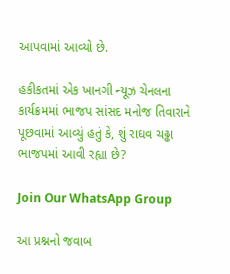આપવામાં આવ્યો છે.

હકીકતમાં એક ખાનગી ન્યૂઝ ચેનલના કાર્યક્રમમાં ભાજપ સાંસદ મનોજ તિવારાને પૂછવામાં આવ્યું હતું કે, શું રાઘવ ચઢ્ઢા ભાજપમાં આવી રહ્યા છે?

Join Our WhatsApp Group

આ પ્રશ્નનો જવાબ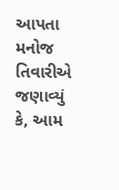આપતા મનોજ તિવારીએ જણાવ્યું કે, આમ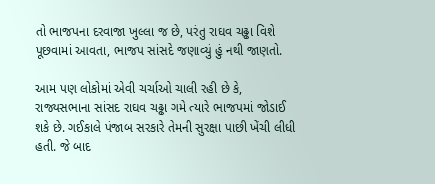તો ભાજપના દરવાજા ખુલ્લા જ છે, પરંતુ રાઘવ ચઢ્ઢા વિશે પૂછવામાં આવતા, ભાજપ સાંસદે જણાવ્યું હું નથી જાણતો.

આમ પણ લોકોમાં એવી ચર્ચાઓ ચાલી રહી છે કે, રાજ્યસભાના સાંસદ રાઘવ ચઢ્ઢા ગમે ત્યારે ભાજપમાં જોડાઈ શકે છે. ગઈકાલે પંજાબ સરકારે તેમની સુરક્ષા પાછી ખેંચી લીધી હતી. જે બાદ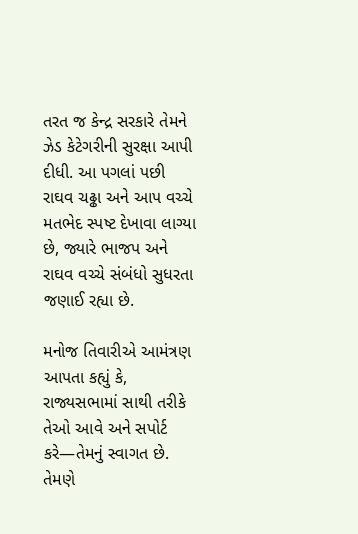તરત જ કેન્દ્ર સરકારે તેમને ઝેડ કેટેગરીની સુરક્ષા આપી દીધી. આ પગલાં પછી રાઘવ ચઢ્ઢા અને આપ વચ્ચે મતભેદ સ્પષ્ટ દેખાવા લાગ્યા છે, જ્યારે ભાજપ અને રાઘવ વચ્ચે સંબંધો સુધરતા જણાઈ રહ્યા છે.

મનોજ તિવારીએ આમંત્રણ આપતા કહ્યું કે, રાજ્યસભામાં સાથી તરીકે તેઓ આવે અને સપોર્ટ કરે—તેમનું સ્વાગત છે. તેમણે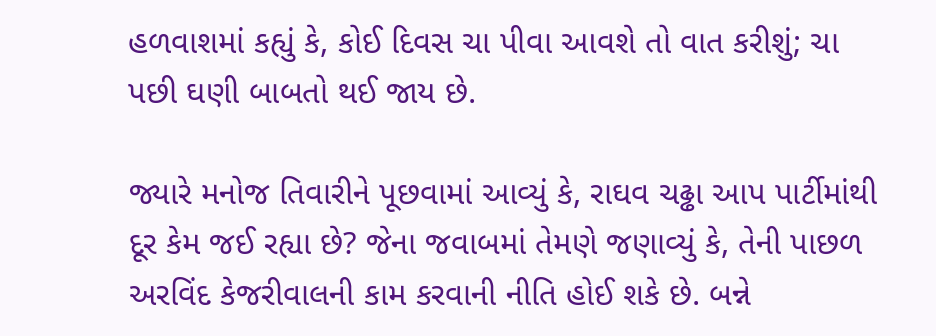હળવાશમાં કહ્યું કે, કોઈ દિવસ ચા પીવા આવશે તો વાત કરીશું; ચા પછી ઘણી બાબતો થઈ જાય છે.

જ્યારે મનોજ તિવારીને પૂછવામાં આવ્યું કે, રાઘવ ચઢ્ઢા આપ પાર્ટીમાંથી દૂર કેમ જઈ રહ્યા છે? જેના જવાબમાં તેમણે જણાવ્યું કે, તેની પાછળ અરવિંદ કેજરીવાલની કામ કરવાની નીતિ હોઈ શકે છે. બન્ને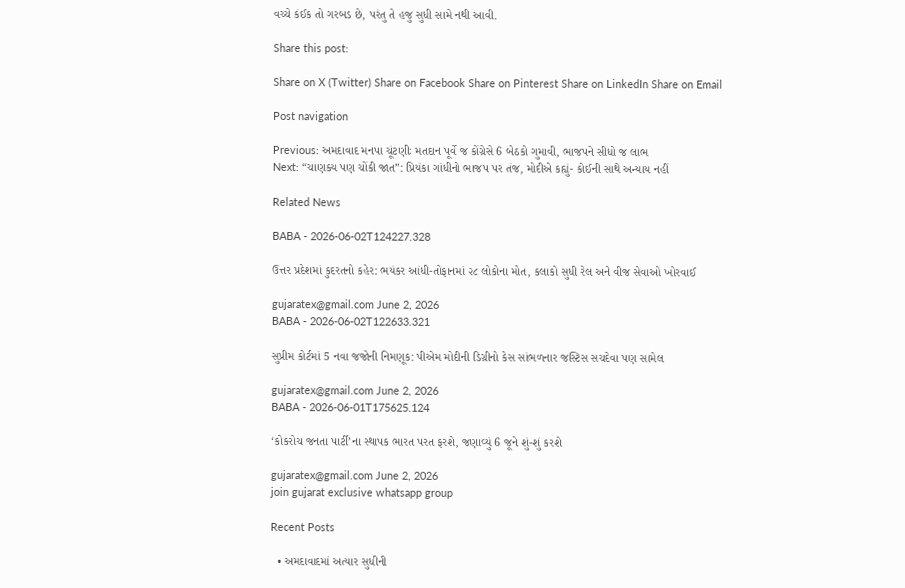વચ્ચે કંઈક તો ગરબડ છે, પરંતુ તે હજુ સુધી સામે નથી આવી.

Share this post:

Share on X (Twitter) Share on Facebook Share on Pinterest Share on LinkedIn Share on Email

Post navigation

Previous: અમદાવાદ મનપા ચૂંટણીઃ મતદાન પૂર્વે જ કોંગ્રેસે 6 બેઠકો ગુમાવી, ભાજપને સીધો જ લાભ
Next: “ચાણક્ય પણ ચોંકી જાત”: પ્રિયંકા ગાંધીનો ભાજપ પર તંજ, મોદીએ કહ્યું- કોઈની સાથે અન્યાય નહીં

Related News

BABA - 2026-06-02T124227.328

ઉત્તર પ્રદેશમાં કુદરતનો કહેર: ભયંકર આંધી-તોફાનમાં ૨૮ લોકોના મોત, કલાકો સુધી રેલ અને વીજ સેવાઓ ખોરવાઈ

gujaratex@gmail.com June 2, 2026
BABA - 2026-06-02T122633.321

સુપ્રીમ કોર્ટમાં 5 નવા જજોની નિમણૂક: પીએમ મોદીની ડિગ્રીનો કેસ સાંભળનાર જસ્ટિસ સચદેવા પણ સામેલ

gujaratex@gmail.com June 2, 2026
BABA - 2026-06-01T175625.124

‘કોકરોચ જનતા પાર્ટી’ના સ્થાપક ભારત પરત ફરશે, જણાવ્યું 6 જૂને શું-શું કરશે

gujaratex@gmail.com June 2, 2026
join gujarat exclusive whatsapp group

Recent Posts

  • અમદાવાદમાં અત્યાર સુધીની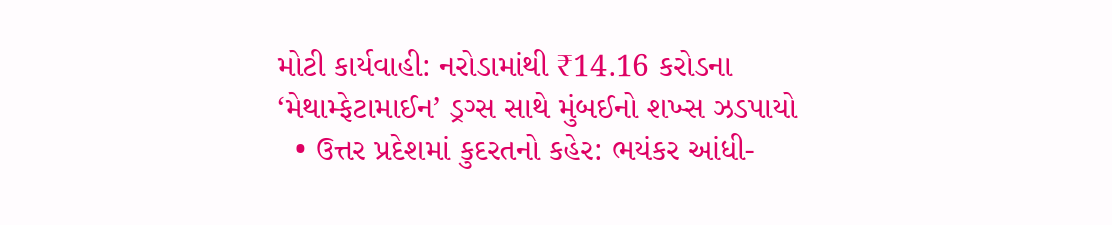મોટી કાર્યવાહી: નરોડામાંથી ₹14.16 કરોડના ‘મેથામ્ફેટામાઈન’ ડ્રગ્સ સાથે મુંબઈનો શખ્સ ઝડપાયો
  • ઉત્તર પ્રદેશમાં કુદરતનો કહેર: ભયંકર આંધી-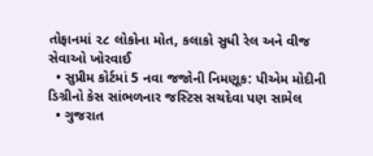તોફાનમાં ૨૮ લોકોના મોત, કલાકો સુધી રેલ અને વીજ સેવાઓ ખોરવાઈ
  • સુપ્રીમ કોર્ટમાં 5 નવા જજોની નિમણૂક: પીએમ મોદીની ડિગ્રીનો કેસ સાંભળનાર જસ્ટિસ સચદેવા પણ સામેલ
  • ગુજરાત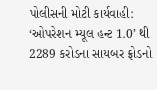પોલીસની મોટી કાર્યવાહી: ‘ઓપરેશન મ્યૂલ હન્ટ 1.0’ થી 2289 કરોડના સાયબર ફ્રોડનો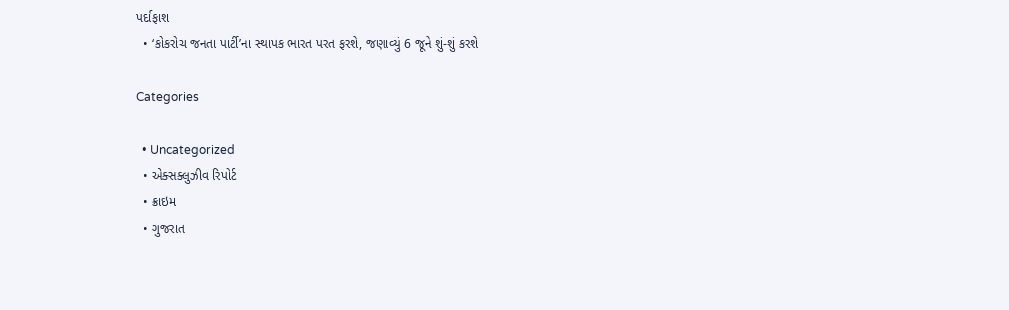પર્દાફાશ
  • ‘કોકરોચ જનતા પાર્ટી’ના સ્થાપક ભારત પરત ફરશે, જણાવ્યું 6 જૂને શું-શું કરશે

Categories

  • Uncategorized
  • એક્સક્લુઝીવ રિપોર્ટ
  • ક્રાઇમ
  • ગુજરાત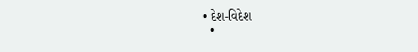• દેશ-વિદેશ
  •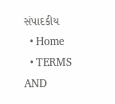સંપાદકીય
  • Home
  • TERMS AND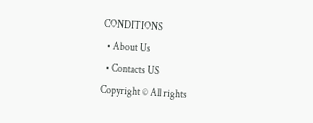CONDITIONS
  • About Us
  • Contacts US
Copyright © All rights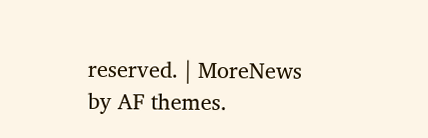reserved. | MoreNews by AF themes.